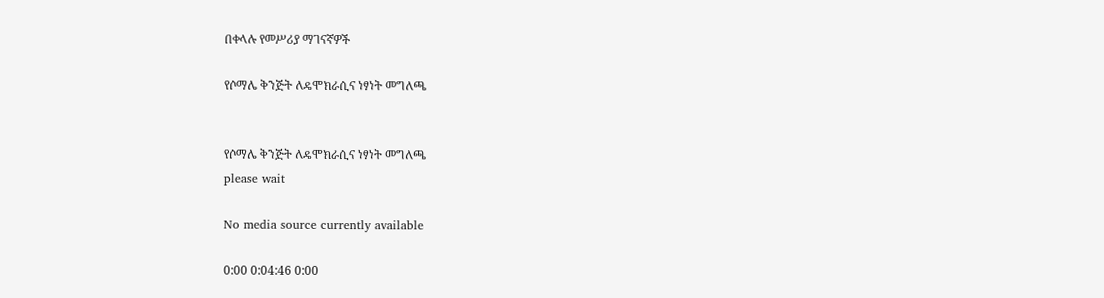በቀላሉ የመሥሪያ ማገናኛዎች

የሶማሌ ቅንጅት ለዴሞክራሲና ነፃነት መግለጫ


የሶማሌ ቅንጅት ለዴሞክራሲና ነፃነት መግለጫ
please wait

No media source currently available

0:00 0:04:46 0:00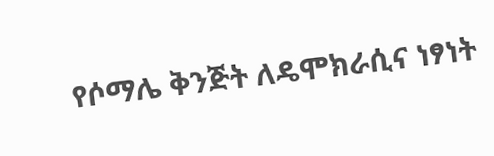የሶማሌ ቅንጅት ለዴሞክራሲና ነፃነት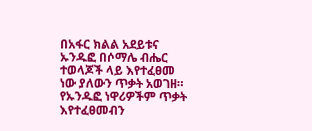በአፋር ክልል አደይቱና ኡንዱፎ በሶማሌ ብሔር ተወላጆች ላይ እየተፈፀመ ነው ያለውን ጥቃት አወገዘ። የኡንዱፎ ነዋሪዎችም ጥቃት እየተፈፀመብን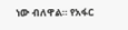ነው ብለዋል። የአፋር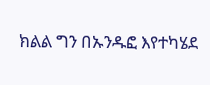ክልል ግን በኡንዱፎ እየተካሄደ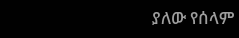ያለው የሰላም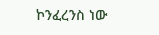ኮንፈረንስ ነው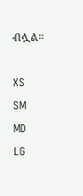ብሏል።

XS
SM
MD
LG